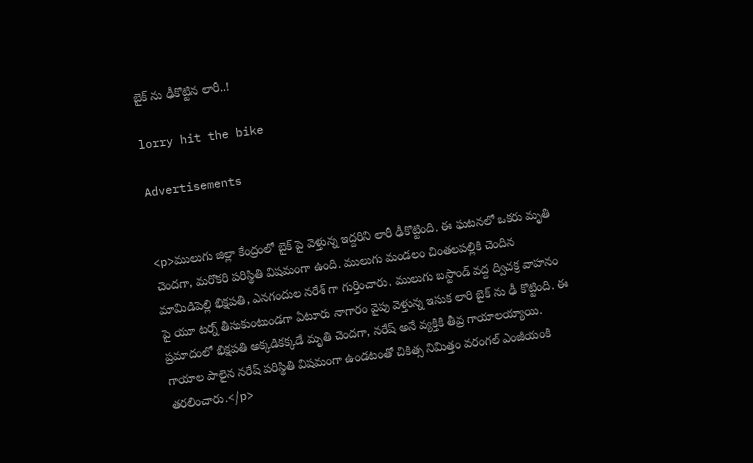బైక్ ను ఢీకొట్టిన లారీ..!

lorry hit the bike

Advertisements


<p>ములుగు జిల్లా కేంద్రంలో బైక్ పై వెళ్తున్న ఇద్దరిని లారీ ఢీకొట్టింది. ఈ ఘటనలో ఒకరు మృతి చెందగా, మరొకరి పరిస్థితి విషమంగా ఉంది. ములుగు మండలం చింతలపల్లికి చెందిన మామిడిపెల్లి భిక్షపతి, ఎనగందుల నరేశ్ గా గుర్తించారు. ములుగు బస్టాండ్ వద్ద ద్విచక్ర వాహనం పై యూ టర్న్ తీసుకుంటుండగా ఏటూరు నాగారం వైపు వెళ్తున్న ఇసుక లారి బైక్ ను ఢీ కొట్టింది. ఈ ప్రమాదంలో భిక్షపతి అక్కడికక్కడే మృతి చెందగా, నరేష్ అనే వ్యక్తికి తీవ్ర గాయాలయ్యాయి. గాయాల పాలైన నరేష్ పరిస్థితి విషమంగా ఉండటంతో చికిత్స నిమిత్తం వరంగల్ ఎంజీయంకి తరలించారు.</p>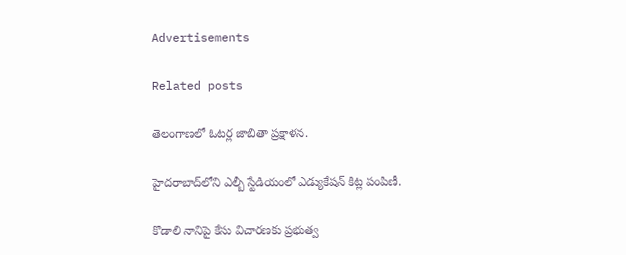Advertisements

Related posts

తెలంగాణలో ఓటర్ల జాబితా ప్రక్షాళన.

హైదరాబాద్‌లోని ఎల్బీ స్టేడియంలో ఎడ్యుకేషన్ కిట్ల పంపిణీ.

కొడాలి నానిపై కేసు విచారణకు ప్రభుత్వ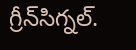గ్రీన్‌సిగ్నల్.